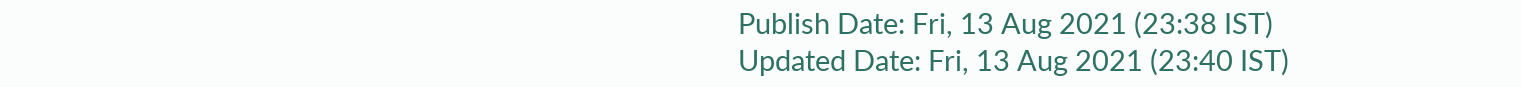Publish Date: Fri, 13 Aug 2021 (23:38 IST)
Updated Date: Fri, 13 Aug 2021 (23:40 IST)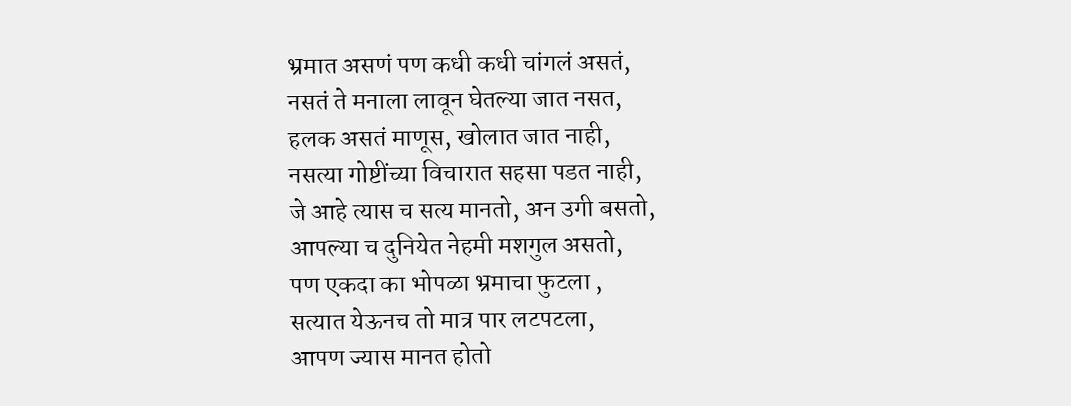भ्रमात असणं पण कधी कधी चांगलं असतं,
नसतं ते मनाला लावून घेतल्या जात नसत,
हलक असतं माणूस, खोलात जात नाही,
नसत्या गोष्टींच्या विचारात सहसा पडत नाही,
जे आहे त्यास च सत्य मानतो, अन उगी बसतो,
आपल्या च दुनियेत नेहमी मशगुल असतो,
पण एकदा का भोपळा भ्रमाचा फुटला ,
सत्यात येऊनच तो मात्र पार लटपटला,
आपण ज्यास मानत होतो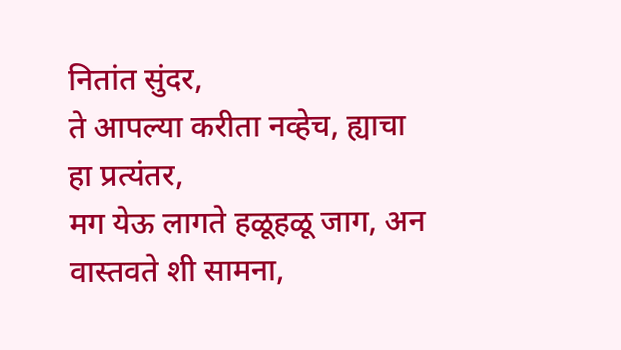नितांत सुंदर,
ते आपल्या करीता नव्हेच, ह्याचा हा प्रत्यंतर,
मग येऊ लागते हळूहळू जाग, अन वास्तवते शी सामना,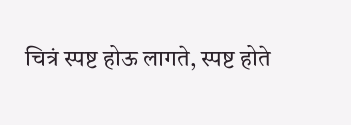चित्रं स्पष्ट होऊ लागते, स्पष्ट होते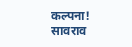कल्पना!
सावराव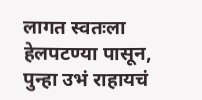लागत स्वतःला हेलपटण्या पासून,
पुन्हा उभं राहायचं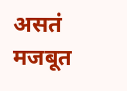असतं मजबूत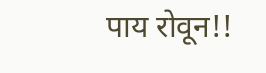पाय रोवून!!